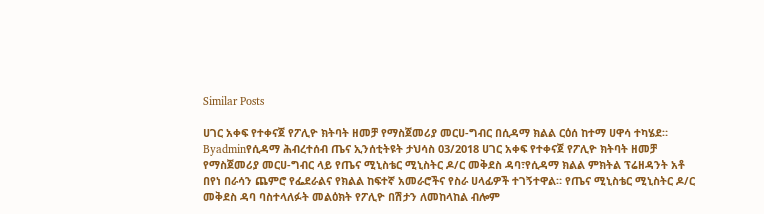Similar Posts

ሀገር አቀፍ የተቀናጀ የፖሊዮ ክትባት ዘመቻ የማስጀመሪያ መርሀ-ግብር በሲዳማ ክልል ርዕሰ ከተማ ሀዋሳ ተካሄደ።
Byadminየሲዳማ ሕብረተሰብ ጤና ኢንሰቲትዩት ታህሳስ 03/2018 ሀገር አቀፍ የተቀናጀ የፖሊዮ ክትባት ዘመቻ የማስጀመሪያ መርሀ-ግብር ላይ የጤና ሚኒስቴር ሚኒስትር ዶ/ር መቅደስ ዳባ፣የሲዳማ ክልል ምክትል ፕሬዘዳንት አቶ በየነ በራሳን ጨምሮ የፌደራልና የክልል ከፍተኛ አመራሮችና የስራ ሀላፊዎች ተገኝተዋል። የጤና ሚኒስቴር ሚኒስትር ዶ/ር መቅደስ ዳባ ባስተላለፉት መልዕክት የፖሊዮ በሽታን ለመከላከል ብሎም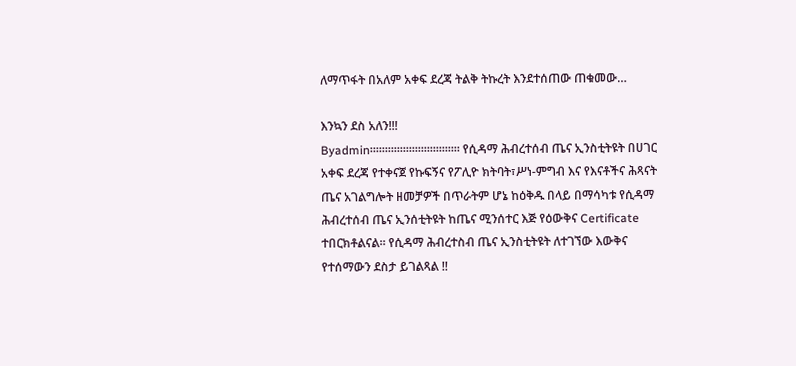ለማጥፋት በአለም አቀፍ ደረጃ ትልቅ ትኩረት እንደተሰጠው ጠቁመው…

እንኳን ደስ አለን!!!
Byadmin።።።።።።።።።።።።።።። የሲዳማ ሕብረተሰብ ጤና ኢንስቲትዩት በሀገር አቀፍ ደረጃ የተቀናጀ የኩፍኝና የፖሊዮ ክትባት፣ሥነ-ምግብ እና የእናቶችና ሕጻናት ጤና አገልግሎት ዘመቻዎች በጥራትም ሆኔ ከዕቅዱ በላይ በማሳካቱ የሲዳማ ሕብረተሰብ ጤና ኢንሰቲትዩት ከጤና ሚንሰተር እጅ የዕውቅና Certificate ተበርክቶልናል። የሲዳማ ሕብረተስብ ጤና ኢንስቲትዩት ለተገኘው እውቅና የተሰማውን ደስታ ይገልጻል !!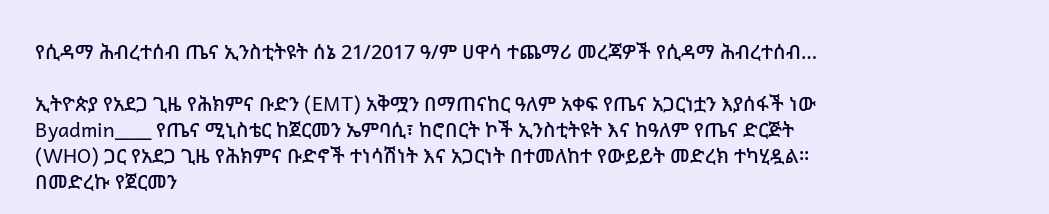የሲዳማ ሕብረተሰብ ጤና ኢንስቲትዩት ሰኔ 21/2017 ዓ/ም ሀዋሳ ተጨማሪ መረጃዎች የሲዳማ ሕብረተሰብ…

ኢትዮጵያ የአደጋ ጊዜ የሕክምና ቡድን (EMT) አቅሟን በማጠናከር ዓለም አቀፍ የጤና አጋርነቷን እያሰፋች ነው
Byadmin___ የጤና ሚኒስቴር ከጀርመን ኤምባሲ፣ ከሮበርት ኮች ኢንስቲትዩት እና ከዓለም የጤና ድርጅት (WHO) ጋር የአደጋ ጊዜ የሕክምና ቡድኖች ተነሳሽነት እና አጋርነት በተመለከተ የውይይት መድረክ ተካሂዷል። በመድረኩ የጀርመን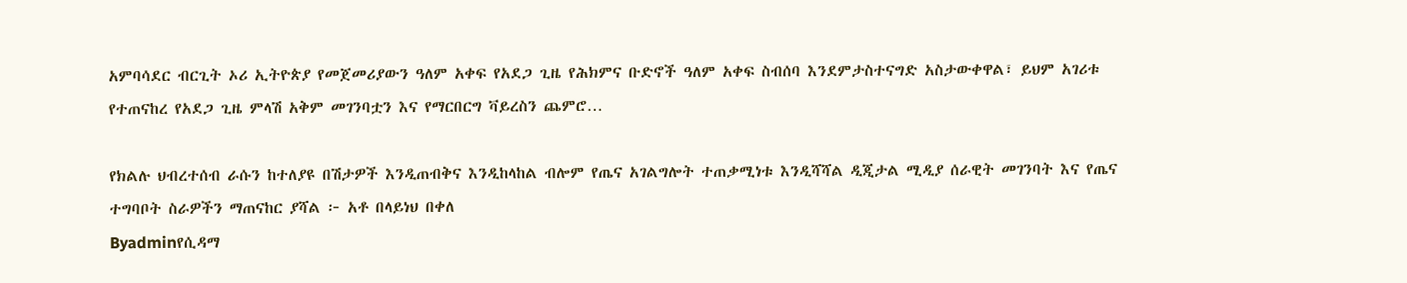አምባሳደር ብርጊት ኦሪ ኢትዮጵያ የመጀመሪያውን ዓለም አቀፍ የአደጋ ጊዜ የሕክምና ቡድኖች ዓለም አቀፍ ስብሰባ እንደምታስተናግድ አስታውቀዋል፣ ይህም አገሪቱ የተጠናከረ የአደጋ ጊዜ ምላሽ አቅም መገንባቷን እና የማርበርግ ቫይረስን ጨምሮ…

የክልሉ ህብረተሰብ ራሱን ከተለያዩ በሽታዎች እንዲጠብቅና እንዲከላከል ብሎም የጤና አገልግሎት ተጠቃሚነቱ እንዲሻሻል ዲጂታል ሚዲያ ሰራዊት መገንባት እና የጤና ተግባቦት ስራዎችን ማጠናከር ያሻል ፦ አቶ በላይነህ በቀለ
Byadminየሲዳማ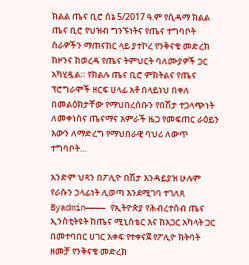ክልል ጤና ቢሮ ሰኔ 5/2017 ዓ.ም የሲዳማ ክልል ጤና ቢሮ የህዝብ ግንኙነትና የጤና ተግባቦት ስራዎችን ማጠናከር ላይ ያተኮረ የንቅናቄ መድረክ ከዞንና ከወረዳ የጤና ትምህርት ባለሙያዎች ጋር አካሂዷል። የክልሉ ጤና ቢሮ ምክትልና የጤና ፕሮግራሞች ዘርፍ ሀላፊ አቶ በላይነህ በቀለ በመልዕክታቸው የማህበረሰቡን የበሽታ ተጋላጭነት ለመቀነስና ጤናማና አምራች ዜጋ የመፍጠር ራዕይን እውን ለማድረግ የማህበራዊ ባህሪ ለውጥ ተግባቦት…

አንድም ህጻን በፖሊዮ በሽታ እንዳይያዝ ሁሉም የራሱን ኃላፊነት ሊወጣ እንደሚገባ ተገለጸ
Byadmin———– የኢትዮጵያ የሕብረተሰብ ጤና ኢንስቲትዩት ከጤና ሚኒስቴር እና ከአጋር አካላት ጋር በመተባበር ሀገር አቀፍ የተቀናጀ የፖሊዮ ክትባት ዘመቻ የንቅናቄ መድረክ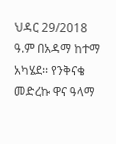ህዳር 29/2018 ዓ.ም በአዳማ ከተማ አካሄደ፡፡ የንቅናቄ መድረኩ ዋና ዓላማ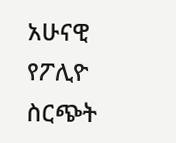አሁናዊ የፖሊዮ ስርጭት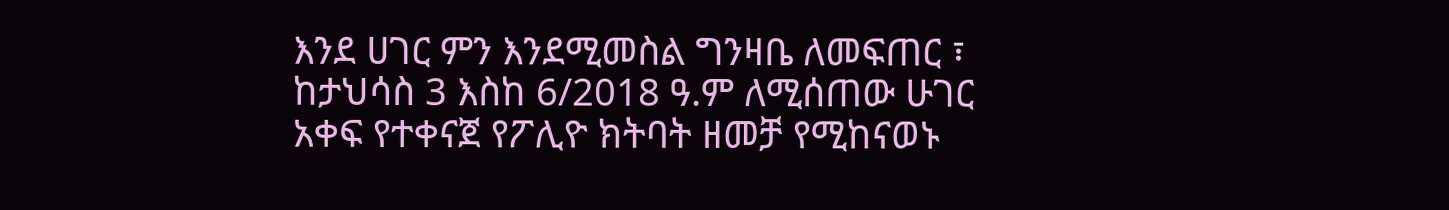እንደ ሀገር ምን እንደሚመስል ግንዛቤ ለመፍጠር ፣ ከታህሳስ 3 እስከ 6/2018 ዓ.ም ለሚሰጠው ሁገር አቀፍ የተቀናጀ የፖሊዮ ክትባት ዘመቻ የሚከናወኑ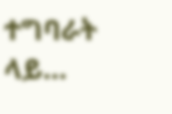ተግባራት ላይ…